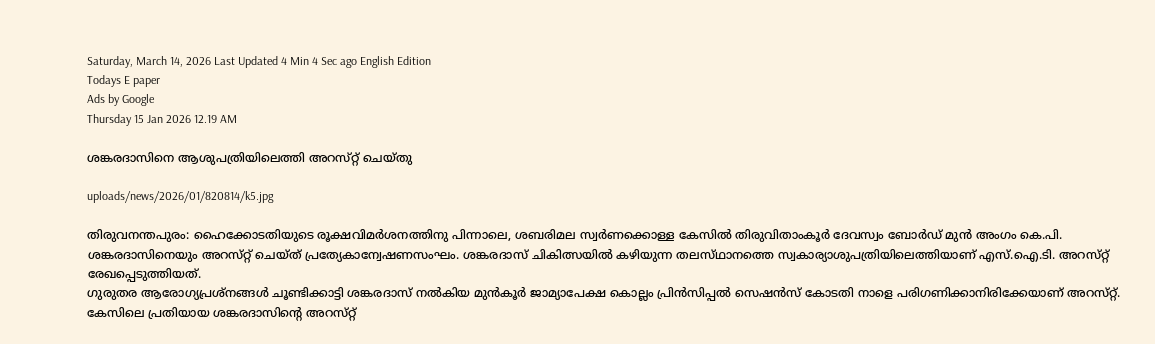Saturday, March 14, 2026 Last Updated 4 Min 4 Sec ago English Edition
Todays E paper
Ads by Google
Thursday 15 Jan 2026 12.19 AM

ശങ്കരദാസിനെ ആശുപത്രിയിലെത്തി അറസ്‌റ്റ് ചെയ്‌തു

uploads/news/2026/01/820814/k5.jpg

തിരുവനന്തപുരം: ഹൈക്കോടതിയുടെ രൂക്ഷവിമര്‍ശനത്തിനു പിന്നാലെ, ശബരിമല സ്വര്‍ണക്കൊള്ള കേസില്‍ തിരുവിതാംകൂര്‍ ദേവസ്വം ബോര്‍ഡ്‌ മുന്‍ അംഗം കെ.പി. ശങ്കരദാസിനെയും അറസ്‌റ്റ് ചെയ്‌ത് പ്രത്യേകാന്വേഷണസംഘം. ശങ്കരദാസ്‌ ചികിത്സയില്‍ കഴിയുന്ന തലസ്‌ഥാനത്തെ സ്വകാര്യാശുപത്രിയിലെത്തിയാണ്‌ എസ്‌.ഐ.ടി. അറസ്‌റ്റ് രേഖപ്പെടുത്തിയത്‌.
ഗുരുതര ആരോഗ്യപ്രശ്‌നങ്ങള്‍ ചൂണ്ടിക്കാട്ടി ശങ്കരദാസ്‌ നല്‍കിയ മുന്‍കൂര്‍ ജാമ്യാപേക്ഷ കൊല്ലം പ്രിന്‍സിപ്പല്‍ സെഷന്‍സ്‌ കോടതി നാളെ പരിഗണിക്കാനിരിക്കേയാണ്‌ അറസ്‌റ്റ്. കേസിലെ പ്രതിയായ ശങ്കരദാസിന്റെ അറസ്‌റ്റ്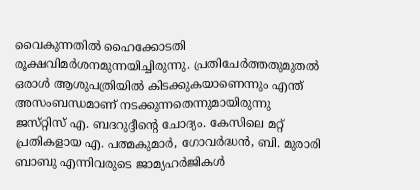വൈകുന്നതില്‍ ഹൈക്കോടതി രൂക്ഷവിമര്‍ശനമുന്നയിച്ചിരുന്നു. പ്രതിചേര്‍ത്തതുമുതല്‍ ഒരാള്‍ ആശുപത്രിയില്‍ കിടക്കുകയാണെന്നും എന്ത്‌ അസംബന്ധമാണ്‌ നടക്കുന്നതെന്നുമായിരുന്നു ജസ്‌റ്റിസ്‌ എ. ബദറുദ്ദീന്റെ ചോദ്യം. കേസിലെ മറ്റ്‌ പ്രതികളായ എ. പത്മകുമാര്‍, ഗോവര്‍ദ്ധന്‍, ബി. മുരാരി ബാബു എന്നിവരുടെ ജാമ്യഹര്‍ജികള്‍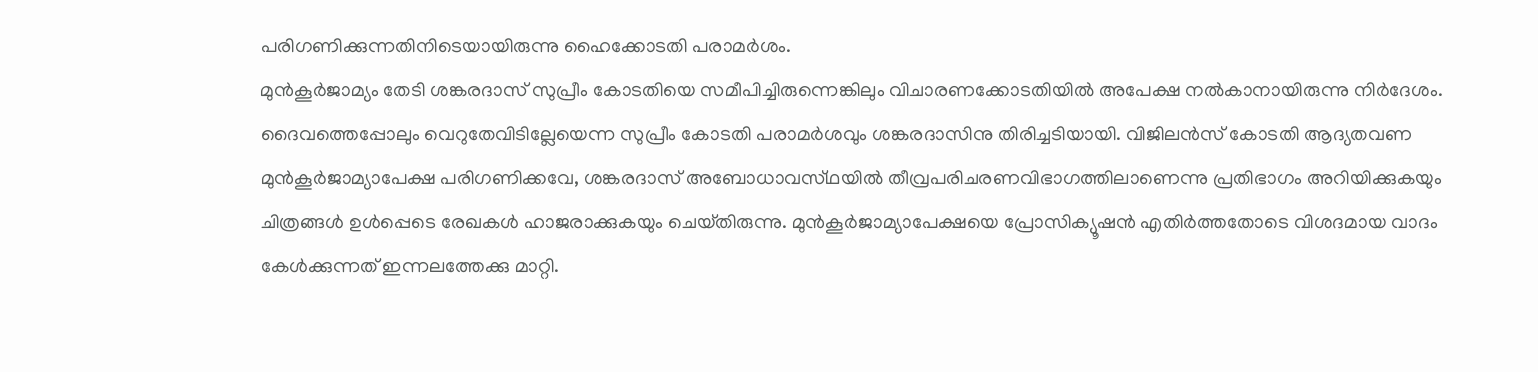പരിഗണിക്കുന്നതിനിടെയായിരുന്നു ഹൈക്കോടതി പരാമര്‍ശം.
മുന്‍കൂര്‍ജാമ്യം തേടി ശങ്കരദാസ്‌ സുപ്രീം കോടതിയെ സമീപിച്ചിരുന്നെങ്കിലും വിചാരണക്കോടതിയില്‍ അപേക്ഷ നല്‍കാനായിരുന്നു നിര്‍ദേശം. ദൈവത്തെപ്പോലും വെറുതേവിടില്ലേയെന്ന സുപ്രീം കോടതി പരാമര്‍ശവും ശങ്കരദാസിനു തിരിച്ചടിയായി. വിജിലന്‍സ്‌ കോടതി ആദ്യതവണ മുന്‍കൂര്‍ജാമ്യാപേക്ഷ പരിഗണിക്കവേ, ശങ്കരദാസ്‌ അബോധാവസ്‌ഥയില്‍ തീവ്രപരിചരണവിഭാഗത്തിലാണെന്നു പ്രതിഭാഗം അറിയിക്കുകയും ചിത്രങ്ങള്‍ ഉള്‍പ്പെടെ രേഖകള്‍ ഹാജരാക്കുകയും ചെയ്‌തിരുന്നു. മുന്‍കൂര്‍ജാമ്യാപേക്ഷയെ പ്രോസിക്യൂഷന്‍ എതിര്‍ത്തതോടെ വിശദമായ വാദം കേള്‍ക്കുന്നത്‌ ഇന്നലത്തേക്കു മാറ്റി.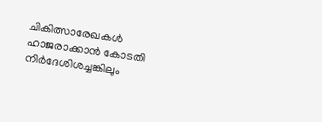ചികിത്സാരേഖകള്‍ ഹാജരാക്കാന്‍ കോടതി നിര്‍ദേശിശച്ചങ്കിലും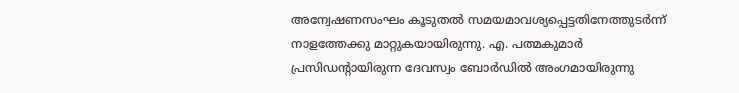അന്വേഷണസംഘം കൂടുതല്‍ സമയമാവശ്യപ്പെട്ടതിനേത്തുടര്‍ന്ന്‌ നാളത്തേക്കു മാറ്റുകയായിരുന്നു. എ. പത്മകുമാര്‍ പ്രസിഡന്റായിരുന്ന ദേവസ്വം ബോര്‍ഡില്‍ അംഗമായിരുന്നു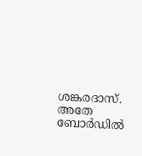ശങ്കരദാസ്‌. അതേ ബോര്‍ഡില്‍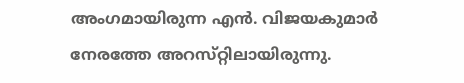അംഗമായിരുന്ന എന്‍. വിജയകുമാര്‍ നേരത്തേ അറസ്‌റ്റിലായിരുന്നു.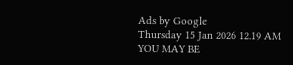Ads by Google
Thursday 15 Jan 2026 12.19 AM
YOU MAY BE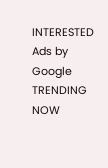INTERESTED
Ads by Google
TRENDING NOW